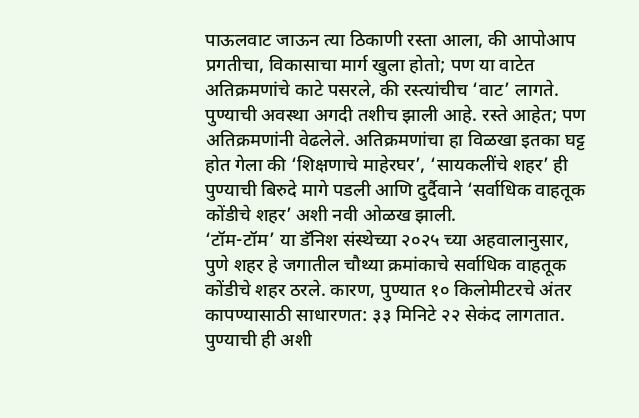पाऊलवाट जाऊन त्या ठिकाणी रस्ता आला, की आपोआप प्रगतीचा, विकासाचा मार्ग खुला होतो; पण या वाटेत अतिक्रमणांचे काटे पसरले, की रस्त्यांचीच ‘वाट’ लागते. पुण्याची अवस्था अगदी तशीच झाली आहे. रस्ते आहेत; पण अतिक्रमणांनी वेढलेले. अतिक्रमणांचा हा विळखा इतका घट्ट होत गेला की ‘शिक्षणाचे माहेरघर’, ‘सायकलींचे शहर’ ही पुण्याची बिरुदे मागे पडली आणि दुर्दैवाने ‘सर्वाधिक वाहतूक कोंडीचे शहर’ अशी नवी ओळख झाली.
‘टॉम-टॉम’ या डॅनिश संस्थेच्या २०२५ च्या अहवालानुसार, पुणे शहर हे जगातील चौथ्या क्रमांकाचे सर्वाधिक वाहतूक कोंडीचे शहर ठरले. कारण, पुण्यात १० किलोमीटरचे अंतर कापण्यासाठी साधारणत: ३३ मिनिटे २२ सेकंद लागतात. पुण्याची ही अशी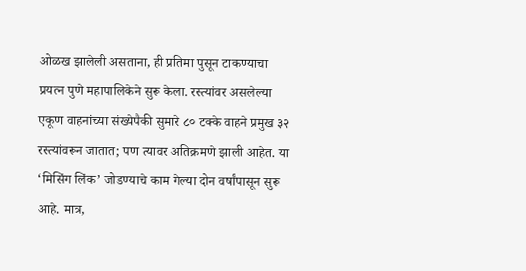ओळख झालेली असताना, ही प्रतिमा पुसून टाकण्याचा प्रयत्न पुणे महापालिकेने सुरू केला. रस्त्यांवर असलेल्या एकूण वाहनांच्या संख्येपैकी सुमारे ८० टक्के वाहने प्रमुख ३२ रस्त्यांवरून जातात; पण त्यावर अतिक्रमणे झाली आहेत. या ‘मिसिंग लिंक’ जोडण्याचे काम गेल्या दोन वर्षांपासून सुरू आहे. मात्र,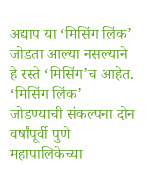अद्याप या ‘मिसिंग लिंक’ जोडता आल्या नसल्याने हे रस्ते ‘मिसिंग’च आहेत.
‘मिसिंग लिंक’ जोडण्याची संकल्पना दोन वर्षांपूर्वी पुणे महापालिकेच्या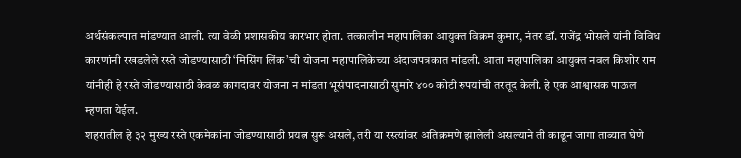अर्थसंकल्पात मांडण्यात आली. त्या वेळी प्रशासकीय कारभार होता. तत्कालीन महापालिका आयुक्त विक्रम कुमार, नंतर डॉ. राजेंद्र भोसले यांनी विविध कारणांनी रखडलेले रस्ते जोडण्यासाठी ‘मिसिंग लिंक’ची योजना महापालिकेच्या अंदाजपत्रकात मांडली. आता महापालिका आयुक्त नवल किशोर राम यांनीही हे रस्ते जोडण्यासाठी केवळ कागदावर योजना न मांडता भूसंपादनासाठी सुमारे ४०० कोटी रुपयांची तरतूद केली. हे एक आश्वासक पाऊल म्हणता येईल.
शहरातील हे ३२ मुख्य रस्ते एकमेकांना जोडण्यासाठी प्रयत्न सुरू असले, तरी या रस्त्यांवर अतिक्रमणे झालेली असल्याने ती काढून जागा ताब्यात घेणे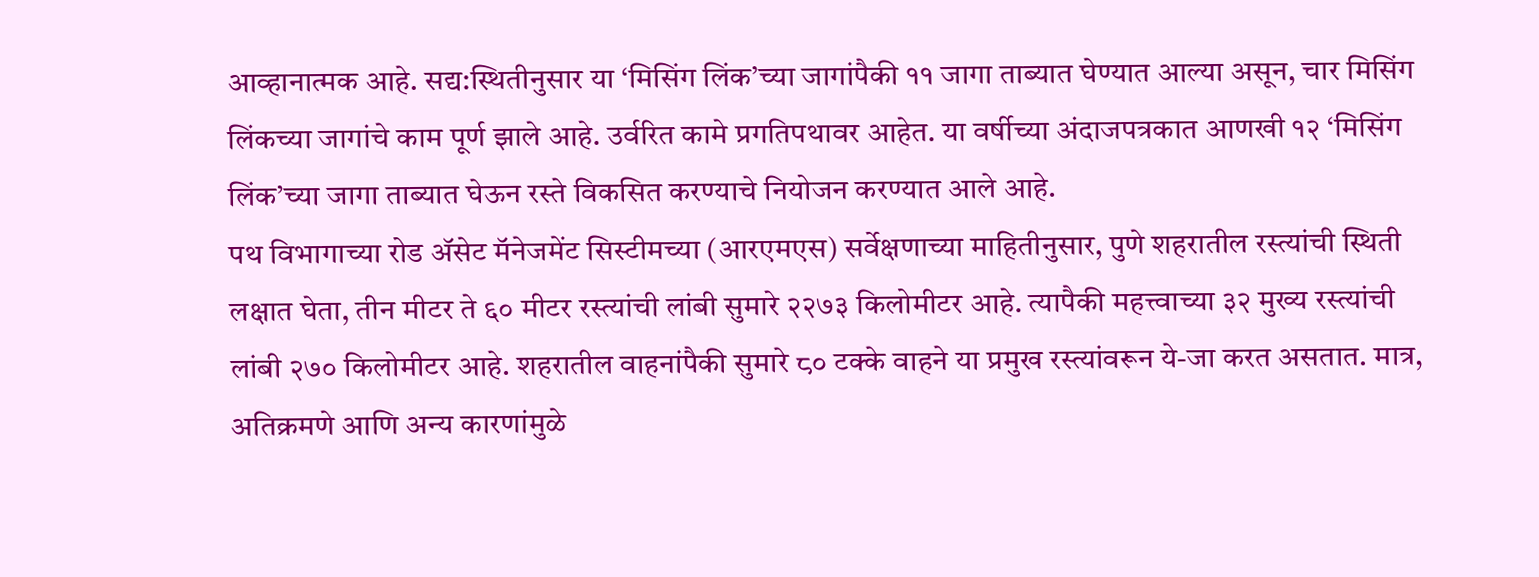आव्हानात्मक आहे. सद्य:स्थितीनुसार या ‘मिसिंग लिंक’च्या जागांपैकी ११ जागा ताब्यात घेण्यात आल्या असून, चार मिसिंग लिंकच्या जागांचे काम पूर्ण झाले आहे. उर्वरित कामे प्रगतिपथावर आहेत. या वर्षीच्या अंदाजपत्रकात आणखी १२ ‘मिसिंग लिंक’च्या जागा ताब्यात घेऊन रस्ते विकसित करण्याचे नियोजन करण्यात आले आहे.
पथ विभागाच्या रोड ॲसेट मॅनेजमेंट सिस्टीमच्या (आरएमएस) सर्वेक्षणाच्या माहितीनुसार, पुणे शहरातील रस्त्यांची स्थिती लक्षात घेता, तीन मीटर ते ६० मीटर रस्त्यांची लांबी सुमारे २२७३ किलोमीटर आहे. त्यापैकी महत्त्वाच्या ३२ मुख्य रस्त्यांची लांबी २७० किलोमीटर आहे. शहरातील वाहनांपैकी सुमारे ८० टक्के वाहने या प्रमुख रस्त्यांवरून ये-जा करत असतात. मात्र, अतिक्रमणे आणि अन्य कारणांमुळे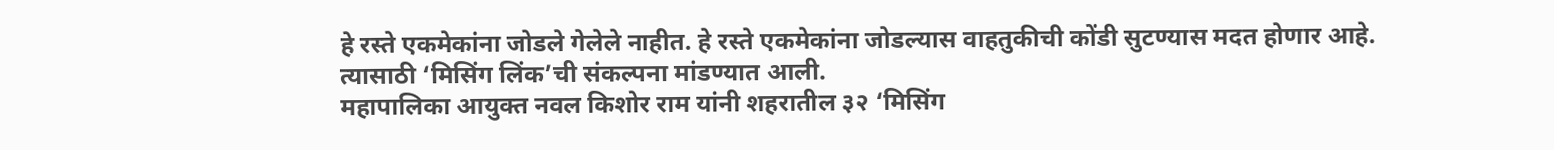हे रस्ते एकमेकांना जोडले गेलेले नाहीत. हे रस्ते एकमेकांना जोडल्यास वाहतुकीची कोंडी सुटण्यास मदत होणार आहे. त्यासाठी ‘मिसिंग लिंक’ची संकल्पना मांडण्यात आली.
महापालिका आयुक्त नवल किशोर राम यांनी शहरातील ३२ ‘मिसिंग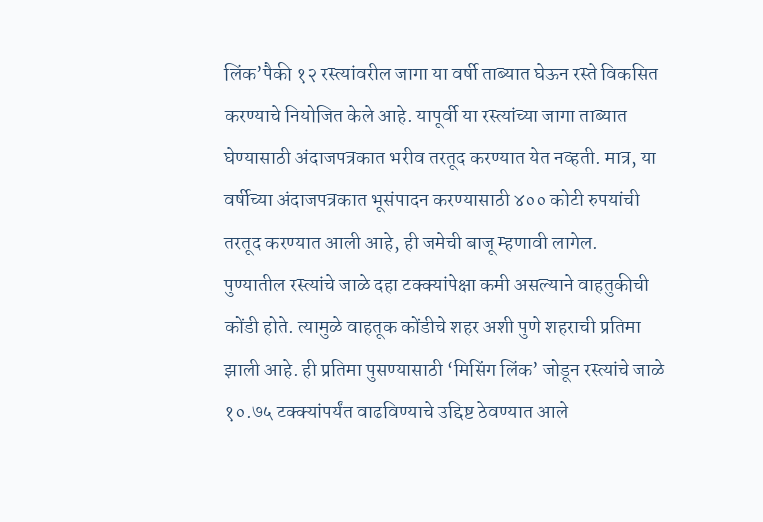लिंक’पैकी १२ रस्त्यांवरील जागा या वर्षी ताब्यात घेऊन रस्ते विकसित करण्याचे नियोजित केले आहे. यापूर्वी या रस्त्यांच्या जागा ताब्यात घेण्यासाठी अंदाजपत्रकात भरीव तरतूद करण्यात येत नव्हती. मात्र, या वर्षीच्या अंदाजपत्रकात भूसंपादन करण्यासाठी ४०० कोटी रुपयांची तरतूद करण्यात आली आहे, ही जमेची बाजू म्हणावी लागेल.
पुण्यातील रस्त्यांचे जाळे दहा टक्क्यांपेक्षा कमी असल्याने वाहतुकीची कोंडी होते. त्यामुळे वाहतूक कोंडीचे शहर अशी पुणे शहराची प्रतिमा झाली आहे. ही प्रतिमा पुसण्यासाठी ‘मिसिंग लिंक’ जोडून रस्त्यांचे जाळे १०.७५ टक्क्यांपर्यंत वाढविण्याचे उद्दिष्ट ठेवण्यात आले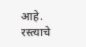आहे. रस्त्याचे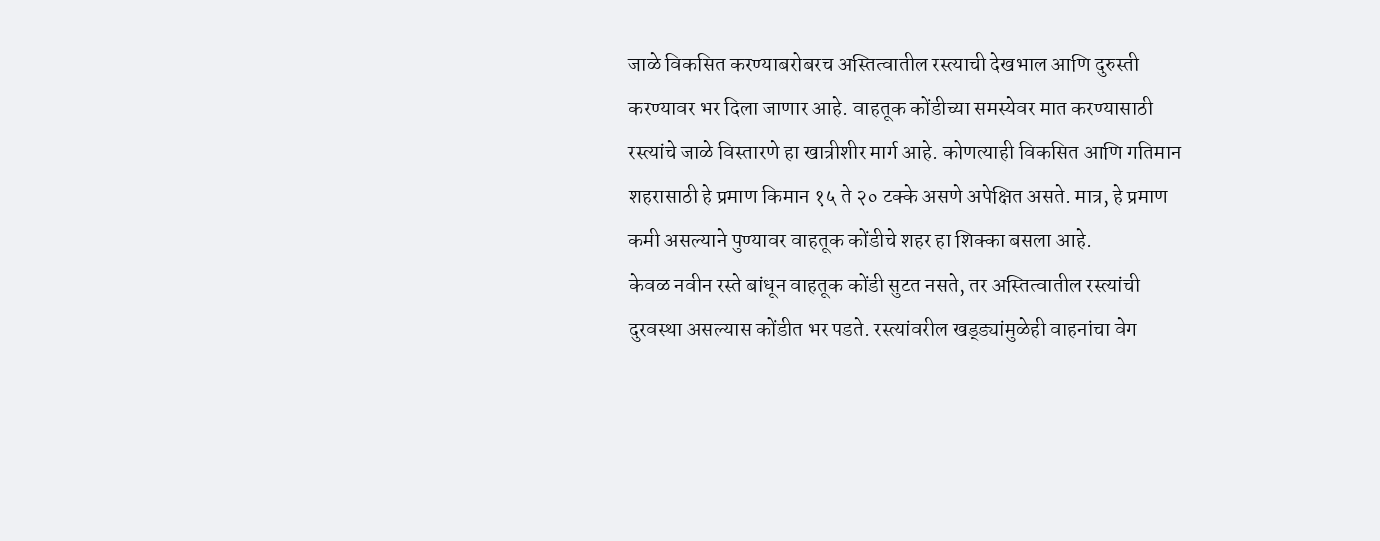जाळे विकसित करण्याबरोबरच अस्तित्वातील रस्त्याची देखभाल आणि दुरुस्ती करण्यावर भर दिला जाणार आहे. वाहतूक कोंडीच्या समस्येवर मात करण्यासाठी रस्त्यांचे जाळे विस्तारणे हा खात्रीशीर मार्ग आहे. कोणत्याही विकसित आणि गतिमान शहरासाठी हे प्रमाण किमान १५ ते २० टक्के असणे अपेक्षित असते. मात्र, हे प्रमाण कमी असल्याने पुण्यावर वाहतूक कोंडीचे शहर हा शिक्का बसला आहे.
केवळ नवीन रस्ते बांधून वाहतूक कोंडी सुटत नसते, तर अस्तित्वातील रस्त्यांची दुरवस्था असल्यास कोंडीत भर पडते. रस्त्यांवरील खड्ड्यांमुळेही वाहनांचा वेग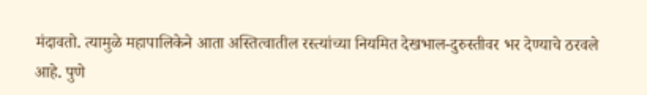मंदावतो. त्यामुळे महापालिकेने आता अस्तित्वातील रस्त्यांच्या नियमित देखभाल-दुरुस्तीवर भर देण्याचे ठरवले आहे. पुणे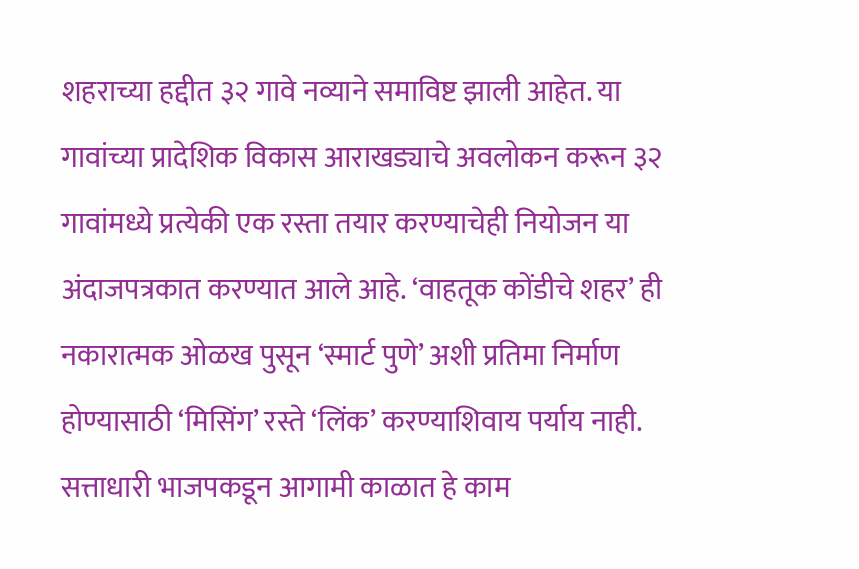शहराच्या हद्दीत ३२ गावे नव्याने समाविष्ट झाली आहेत. या गावांच्या प्रादेशिक विकास आराखड्याचे अवलोकन करून ३२ गावांमध्ये प्रत्येकी एक रस्ता तयार करण्याचेही नियोजन या अंदाजपत्रकात करण्यात आले आहे. ‘वाहतूक कोंडीचे शहर’ ही नकारात्मक ओळख पुसून ‘स्मार्ट पुणे’ अशी प्रतिमा निर्माण होण्यासाठी ‘मिसिंग’ रस्ते ‘लिंक’ करण्याशिवाय पर्याय नाही. सत्ताधारी भाजपकडून आगामी काळात हे काम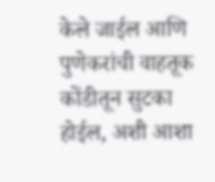केले जाईल आणि पुणेकरांची वाहतूक कोंडीतून सुटका होईल, अशी आशा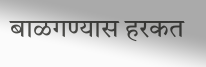बाळगण्यास हरकत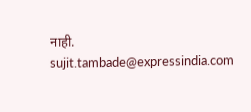नाही.
sujit.tambade@expressindia.com